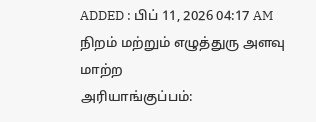ADDED : பிப் 11, 2026 04:17 AM
நிறம் மற்றும் எழுத்துரு அளவு மாற்ற
அரியாங்குப்பம்: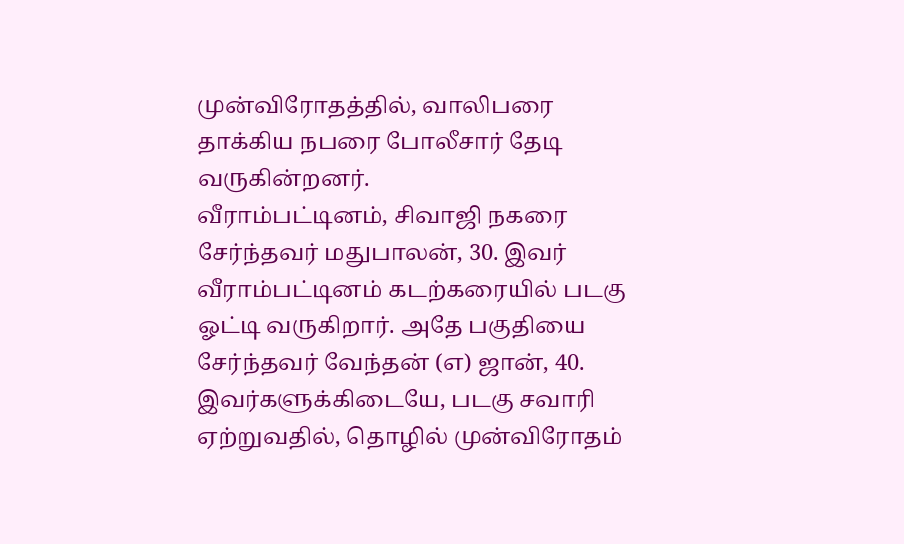முன்விரோதத்தில், வாலிபரை தாக்கிய நபரை போலீசார் தேடி வருகின்றனர்.
வீராம்பட்டினம், சிவாஜி நகரை சேர்ந்தவர் மதுபாலன், 30. இவர் வீராம்பட்டினம் கடற்கரையில் படகு ஓட்டி வருகிறார். அதே பகுதியை சேர்ந்தவர் வேந்தன் (எ) ஜான், 40. இவர்களுக்கிடையே, படகு சவாரி ஏற்றுவதில், தொழில் முன்விரோதம்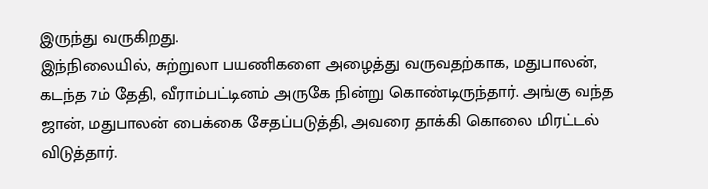இருந்து வருகிறது.
இந்நிலையில், சுற்றுலா பயணிகளை அழைத்து வருவதற்காக, மதுபாலன், கடந்த 7ம் தேதி, வீராம்பட்டினம் அருகே நின்று கொண்டிருந்தார். அங்கு வந்த ஜான், மதுபாலன் பைக்கை சேதப்படுத்தி, அவரை தாக்கி கொலை மிரட்டல் விடுத்தார்.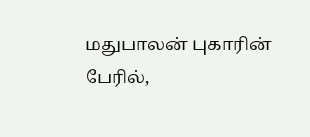மதுபாலன் புகாரின் பேரில்,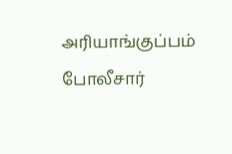அரியாங்குப்பம் போலீசார்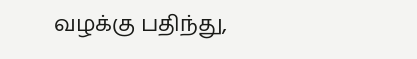வழக்கு பதிந்து,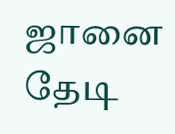ஜானை தேடி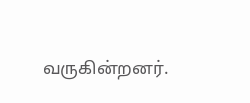வருகின்றனர்.